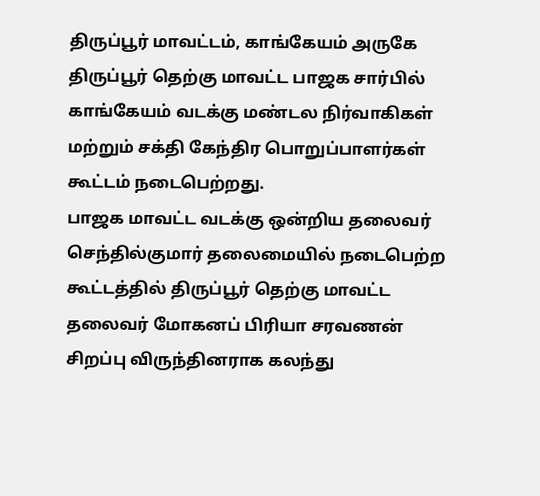திருப்பூர் மாவட்டம், காங்கேயம் அருகே திருப்பூர் தெற்கு மாவட்ட பாஜக சார்பில் காங்கேயம் வடக்கு மண்டல நிர்வாகிகள் மற்றும் சக்தி கேந்திர பொறுப்பாளர்கள் கூட்டம் நடைபெற்றது.
பாஜக மாவட்ட வடக்கு ஒன்றிய தலைவர் செந்தில்குமார் தலைமையில் நடைபெற்ற கூட்டத்தில் திருப்பூர் தெற்கு மாவட்ட தலைவர் மோகனப் பிரியா சரவணன் சிறப்பு விருந்தினராக கலந்து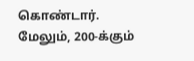கொண்டார்.
மேலும், 200-க்கும்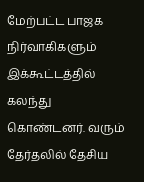மேற்பட்ட பாஜக நிர்வாகிகளும் இக்கூட்டத்தில் கலந்து கொண்டனர். வரும் தேர்தலில் தேசிய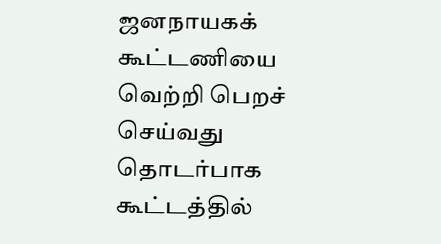ஜனநாயகக் கூட்டணியை வெற்றி பெறச் செய்வது தொடர்பாக கூட்டத்தில்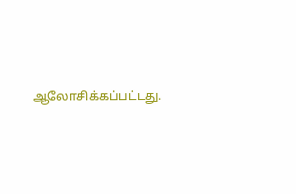ஆலோசிக்கப்பட்டது.